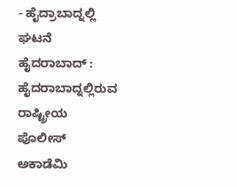- ಹೈದ್ರಾಬಾದ್ನಲ್ಲಿ ಘಟನೆ
ಹೈದರಾಬಾದ್ : ಹೈದರಾಬಾದ್ನಲ್ಲಿರುವ ರಾಷ್ಟ್ರೀಯ ಪೊಲೀಸ್ ಅಕಾಡೆಮಿ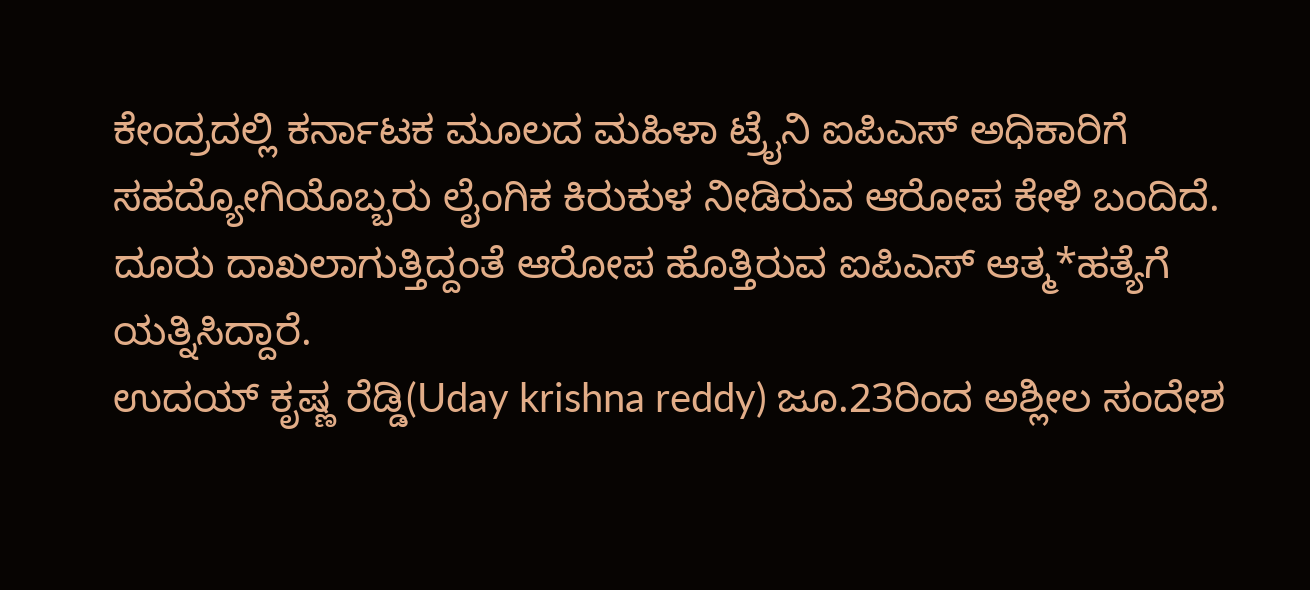ಕೇಂದ್ರದಲ್ಲಿ ಕರ್ನಾಟಕ ಮೂಲದ ಮಹಿಳಾ ಟ್ರೈನಿ ಐಪಿಎಸ್ ಅಧಿಕಾರಿಗೆ ಸಹದ್ಯೋಗಿಯೊಬ್ಬರು ಲೈಂಗಿಕ ಕಿರುಕುಳ ನೀಡಿರುವ ಆರೋಪ ಕೇಳಿ ಬಂದಿದೆ. ದೂರು ದಾಖಲಾಗುತ್ತಿದ್ದಂತೆ ಆರೋಪ ಹೊತ್ತಿರುವ ಐಪಿಎಸ್ ಆತ್ಮ*ಹತ್ಯೆಗೆ ಯತ್ನಿಸಿದ್ದಾರೆ.
ಉದಯ್ ಕೃಷ್ಣ ರೆಡ್ಡಿ(Uday krishna reddy) ಜೂ.23ರಿಂದ ಅಶ್ಲೀಲ ಸಂದೇಶ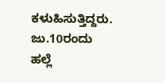ಕಳುಹಿಸುತ್ತಿದ್ದರು. ಜು.10ರಂದು ಹಲ್ಲೆ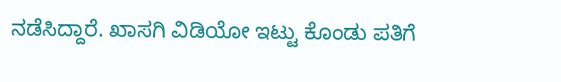ನಡೆಸಿದ್ದಾರೆ. ಖಾಸಗಿ ವಿಡಿಯೋ ಇಟ್ಟು ಕೊಂಡು ಪತಿಗೆ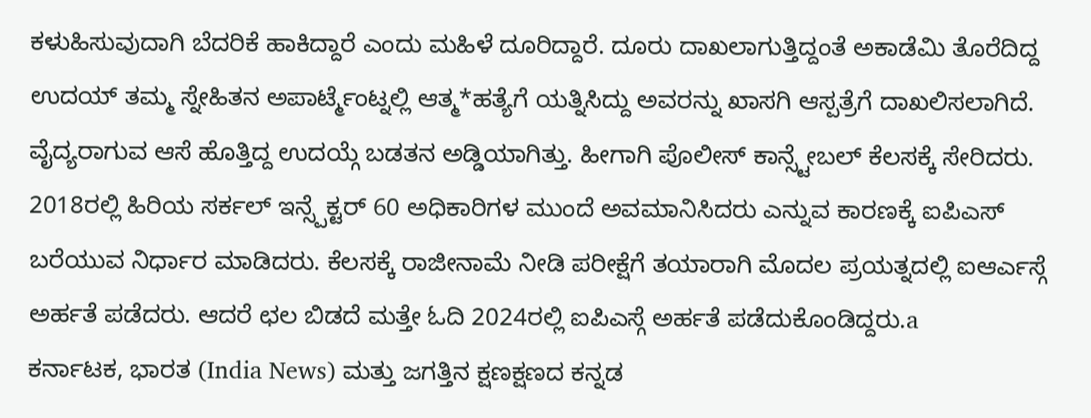ಕಳುಹಿಸುವುದಾಗಿ ಬೆದರಿಕೆ ಹಾಕಿದ್ದಾರೆ ಎಂದು ಮಹಿಳೆ ದೂರಿದ್ದಾರೆ. ದೂರು ದಾಖಲಾಗುತ್ತಿದ್ದಂತೆ ಅಕಾಡೆಮಿ ತೊರೆದಿದ್ದ ಉದಯ್ ತಮ್ಮ ಸ್ನೇಹಿತನ ಅಪಾರ್ಟ್ಮೆಂಟ್ನಲ್ಲಿ ಆತ್ಮ*ಹತ್ಯೆಗೆ ಯತ್ನಿಸಿದ್ದು ಅವರನ್ನು ಖಾಸಗಿ ಆಸ್ಪತ್ರೆಗೆ ದಾಖಲಿಸಲಾಗಿದೆ.
ವೈದ್ಯರಾಗುವ ಆಸೆ ಹೊತ್ತಿದ್ದ ಉದಯ್ಗೆ ಬಡತನ ಅಡ್ಡಿಯಾಗಿತ್ತು. ಹೀಗಾಗಿ ಪೊಲೀಸ್ ಕಾನ್ಸ್ಟೇಬಲ್ ಕೆಲಸಕ್ಕೆ ಸೇರಿದರು. 2018ರಲ್ಲಿ ಹಿರಿಯ ಸರ್ಕಲ್ ಇನ್ಸ್ಪೆಕ್ಟರ್ 60 ಅಧಿಕಾರಿಗಳ ಮುಂದೆ ಅವಮಾನಿಸಿದರು ಎನ್ನುವ ಕಾರಣಕ್ಕೆ ಐಪಿಎಸ್ ಬರೆಯುವ ನಿರ್ಧಾರ ಮಾಡಿದರು. ಕೆಲಸಕ್ಕೆ ರಾಜೀನಾಮೆ ನೀಡಿ ಪರೀಕ್ಷೆಗೆ ತಯಾರಾಗಿ ಮೊದಲ ಪ್ರಯತ್ನದಲ್ಲಿ ಐಆರ್ಎಸ್ಗೆ ಅರ್ಹತೆ ಪಡೆದರು. ಆದರೆ ಛಲ ಬಿಡದೆ ಮತ್ತೇ ಓದಿ 2024ರಲ್ಲಿ ಐಪಿಎಸ್ಗೆ ಅರ್ಹತೆ ಪಡೆದುಕೊಂಡಿದ್ದರು.a
ಕರ್ನಾಟಕ, ಭಾರತ (India News) ಮತ್ತು ಜಗತ್ತಿನ ಕ್ಷಣಕ್ಷಣದ ಕನ್ನಡ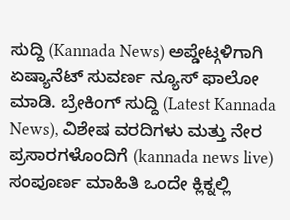ಸುದ್ದಿ (Kannada News) ಅಪ್ಡೇಟ್ಗಳಿಗಾಗಿ ಏಷ್ಯಾನೆಟ್ ಸುವರ್ಣ ನ್ಯೂಸ್ ಫಾಲೋ ಮಾಡಿ. ಬ್ರೇಕಿಂಗ್ ಸುದ್ದಿ (Latest Kannada News), ವಿಶೇಷ ವರದಿಗಳು ಮತ್ತು ನೇರ ಪ್ರಸಾರಗಳೊಂದಿಗೆ (kannada news live) ಸಂಪೂರ್ಣ ಮಾಹಿತಿ ಒಂದೇ ಕ್ಲಿಕ್ನಲ್ಲಿ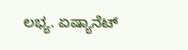ಲಭ್ಯ. ಏಷ್ಯಾನೆಟ್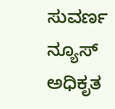ಸುವರ್ಣ ನ್ಯೂಸ್ ಅಧಿಕೃತ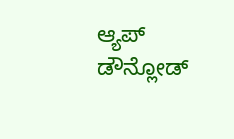ಆ್ಯಪ್ ಡೌನ್ಲೋಡ್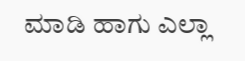ಮಾಡಿ ಹಾಗು ಎಲ್ಲಾ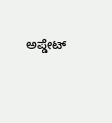ಅಪ್ಡೇಟ್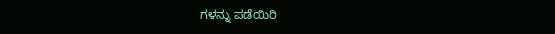ಗಳನ್ನು ಪಡೆಯಿರಿ